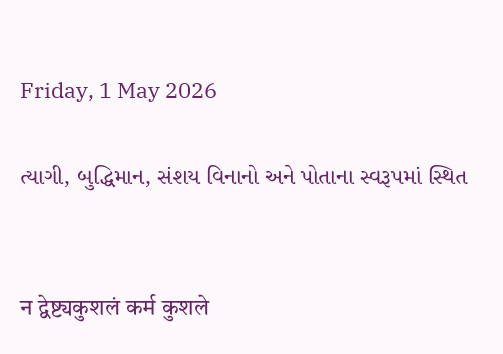Friday, 1 May 2026

ત્યાગી, બુદ્ધિમાન, સંશય વિનાનો અને પોતાના સ્વરૂપમાં સ્થિત


न द्वेष्ट्यकुशलं कर्म कुशले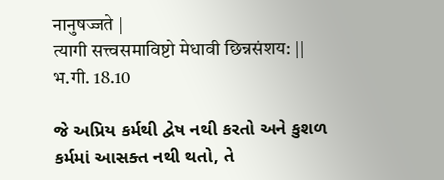नानुषज्जते |
त्यागी सत्त्वसमाविष्टो मेधावी छिन्नसंशय: ||
भ.गी. 18.10

જે અપ્રિય કર્મથી દ્વેષ નથી કરતો અને કુશળ
કર્મમાં આસક્ત નથી થતો, તે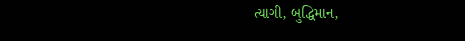ત્યાગી, બુદ્ધિમાન,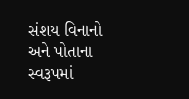સંશય વિનાનો અને પોતાના સ્વરૂપમાં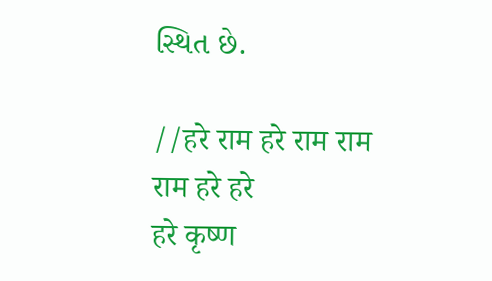સ્થિત છે.

//हरे राम हरे राम राम राम हरे हरे
हरे कृष्ण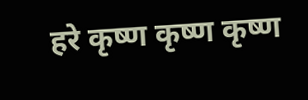हरे कृष्ण कृष्ण कृष्ण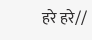हरे हरे//